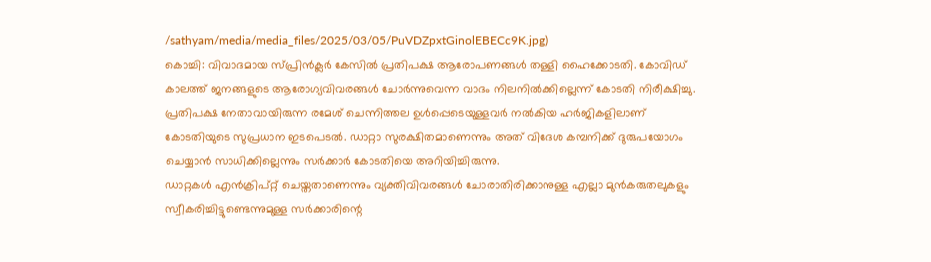/sathyam/media/media_files/2025/03/05/PuVDZpxtGinolEBECc9K.jpg)
കൊച്ചി: വിവാദമായ സ്പ്രിൻക്ലർ കേസിൽ പ്രതിപക്ഷ ആരോപണങ്ങൾ തള്ളി ഹൈക്കോടതി. കോവിഡ് കാലത്ത് ജനങ്ങളുടെ ആരോഗ്യവിവരങ്ങൾ ചോർന്നുവെന്ന വാദം നിലനിൽക്കില്ലെന്ന് കോടതി നിരീക്ഷിച്ചു.
പ്രതിപക്ഷ നേതാവായിരുന്ന രമേശ് ചെന്നിത്തല ഉൾപ്പെടെയുള്ളവർ നൽകിയ ഹർജികളിലാണ് കോടതിയുടെ സുപ്രധാന ഇടപെടൽ. ഡാറ്റാ സുരക്ഷിതമാണെന്നും അത് വിദേശ കമ്പനിക്ക് ദുരുപയോഗം ചെയ്യാൻ സാധിക്കില്ലെന്നും സർക്കാർ കോടതിയെ അറിയിച്ചിരുന്നു.
ഡാറ്റകൾ എൻക്രിപ്റ്റ് ചെയ്തതാണെന്നും വ്യക്തിവിവരങ്ങൾ ചോരാതിരിക്കാനുള്ള എല്ലാ മുൻകരുതലുകളും സ്വീകരിച്ചിട്ടുണ്ടെന്നുമുള്ള സർക്കാരിന്റെ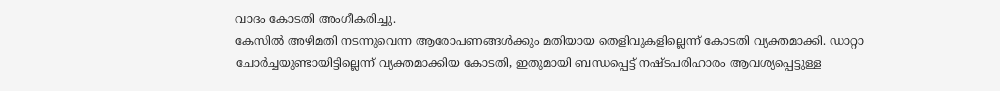വാദം കോടതി അംഗീകരിച്ചു.
കേസിൽ അഴിമതി നടന്നുവെന്ന ആരോപണങ്ങൾക്കും മതിയായ തെളിവുകളില്ലെന്ന് കോടതി വ്യക്തമാക്കി. ഡാറ്റാ ചോർച്ചയുണ്ടായിട്ടില്ലെന്ന് വ്യക്തമാക്കിയ കോടതി, ഇതുമായി ബന്ധപ്പെട്ട് നഷ്ടപരിഹാരം ആവശ്യപ്പെട്ടുള്ള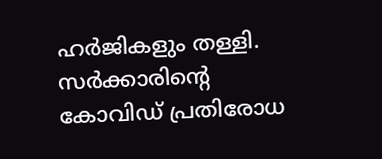ഹർജികളും തള്ളി.
സർക്കാരിന്റെ കോവിഡ് പ്രതിരോധ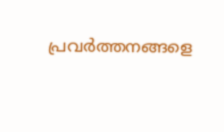പ്രവർത്തനങ്ങളെ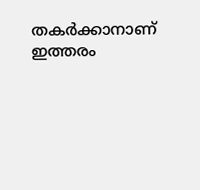തകർക്കാനാണ് ഇത്തരം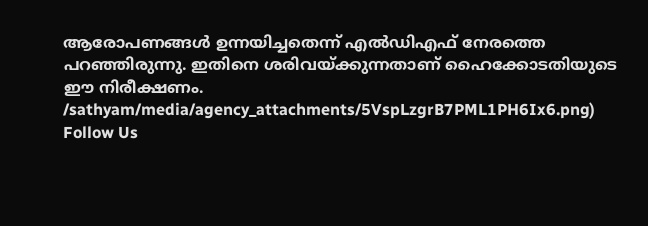ആരോപണങ്ങൾ ഉന്നയിച്ചതെന്ന് എൽഡിഎഫ് നേരത്തെ പറഞ്ഞിരുന്നു. ഇതിനെ ശരിവയ്ക്കുന്നതാണ് ഹൈക്കോടതിയുടെ ഈ നിരീക്ഷണം.
/sathyam/media/agency_attachments/5VspLzgrB7PML1PH6Ix6.png)
Follow Us